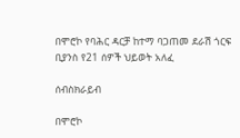በሞሮኮ የባሕር ዳርቻ ከተማ ባጋጠመ ደራሽ ጎርፍ ቢያንስ የ21 ሰዎች ህይወት አለፈ

ሰብስክራይብ

በሞሮኮ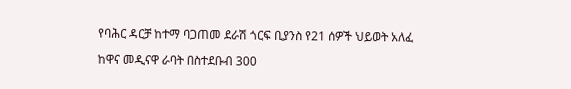የባሕር ዳርቻ ከተማ ባጋጠመ ደራሽ ጎርፍ ቢያንስ የ21 ሰዎች ህይወት አለፈ

ከዋና መዲናዋ ራባት በስተደቡብ 300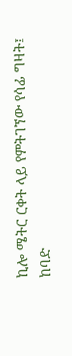ኪሎ ሜትር ርቀት ላይ የምትገኘው የሳፊ ግዛት፤ ከባድ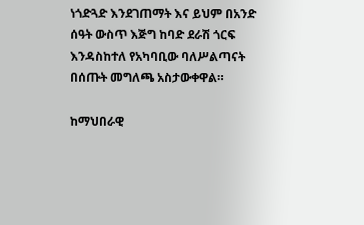ነጎድጓድ እንደገጠማት እና ይህም በአንድ ሰዓት ውስጥ እጅግ ከባድ ደራሽ ጎርፍ እንዳስከተለ የአካባቢው ባለሥልጣናት በሰጡት መግለጫ አስታውቀዋል።

ከማህበራዊ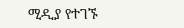ሚዲያ የተገኙ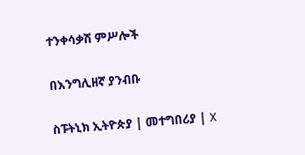ተንቀሳቃሽ ምሥሎች

በእንግሊዘኛ ያንብቡ

ስፑትኒክ ኢትዮጵያ | መተግበሪያ | X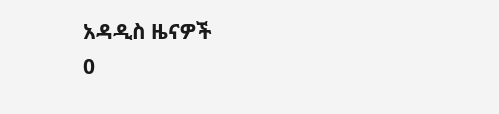አዳዲስ ዜናዎች
0